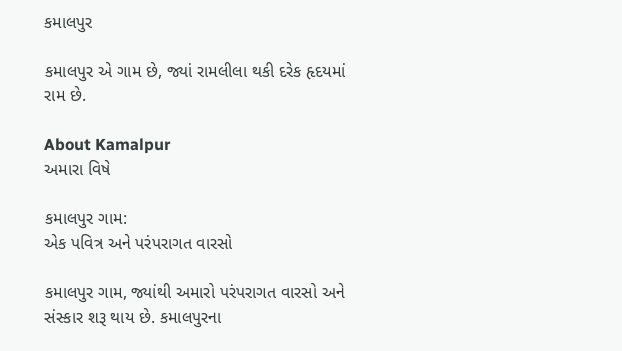કમાલપુર

કમાલપુર એ ગામ છે, જ્યાં રામલીલા થકી દરેક હૃદયમાં રામ છે.

About Kamalpur
અમારા વિષે

કમાલપુર ગામ:
એક પવિત્ર અને પરંપરાગત વારસો

કમાલપુર ગામ, જ્યાંથી અમારો પરંપરાગત વારસો અને સંસ્કાર શરૂ થાય છે. કમાલપુરના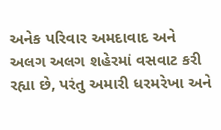અનેક પરિવાર અમદાવાદ અને અલગ અલગ શહેરમાં વસવાટ કરી રહ્યા છે, પરંતુ અમારી ધરમરેખા અને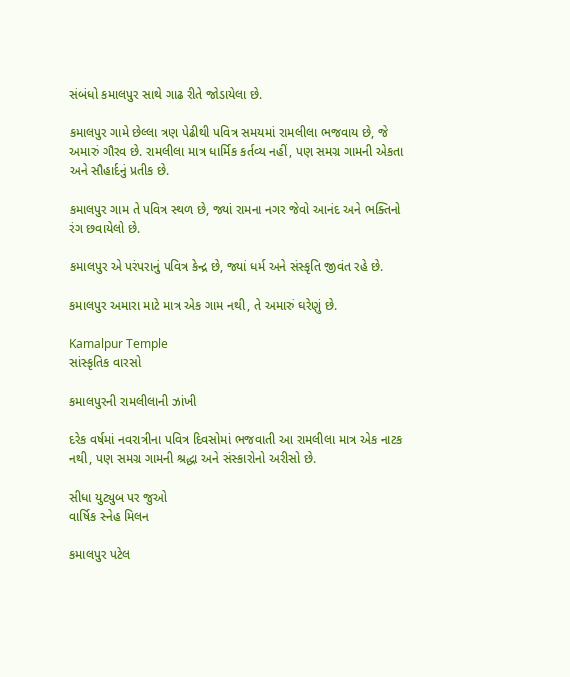સંબંધો કમાલપુર સાથે ગાઢ રીતે જોડાયેલા છે.

કમાલપુર ગામે છેલ્લા ત્રણ પેઢીથી પવિત્ર સમયમાં રામલીલા ભજવાય છે, જે અમારું ગૌરવ છે. રામલીલા માત્ર ધાર્મિક કર્તવ્ય નહીં, પણ સમગ્ર ગામની એકતા અને સૌહાર્દનું પ્રતીક છે.

કમાલપુર ગામ તે પવિત્ર સ્થળ છે, જ્યાં રામના નગર જેવો આનંદ અને ભક્તિનો રંગ છવાયેલો છે.

કમાલપુર એ પરંપરાનું પવિત્ર કેન્દ્ર છે, જ્યાં ધર્મ અને સંસ્કૃતિ જીવંત રહે છે.

કમાલપુર અમારા માટે માત્ર એક ગામ નથી, તે અમારું ઘરેણું છે.

Kamalpur Temple
સાંસ્કૃતિક વારસો

કમાલપુરની રામલીલાની ઝાંખી

દરેક વર્ષમાં નવરાત્રીના પવિત્ર દિવસોમાં ભજવાતી આ રામલીલા માત્ર એક નાટક નથી, પણ સમગ્ર ગામની શ્રદ્ધા અને સંસ્કારોનો અરીસો છે.

સીધા યુટ્યુબ પર જુઓ
વાર્ષિક સ્નેહ મિલન

કમાલપુર પટેલ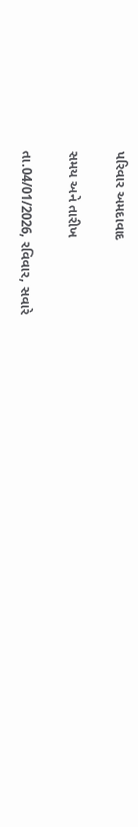પરિવાર અમદાવાદ

સમય અને તારીખ

તા.04/01/2026, રવિવાર, સવારે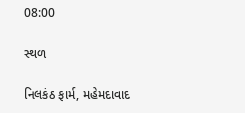08:00

સ્થળ

નિલકંઠ ફાર્મ, મહેમદાવાદ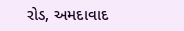રોડ, અમદાવાદ